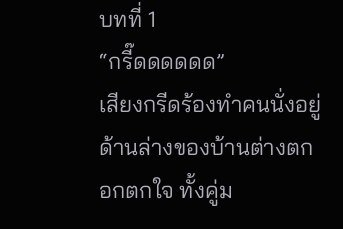บทที่ 1
“กรี๊ดดดดดด”
เสียงกรีดร้องทำคนนั่งอยู่ด้านล่างของบ้านต่างตกอกตกใจ ทั้งคู่ม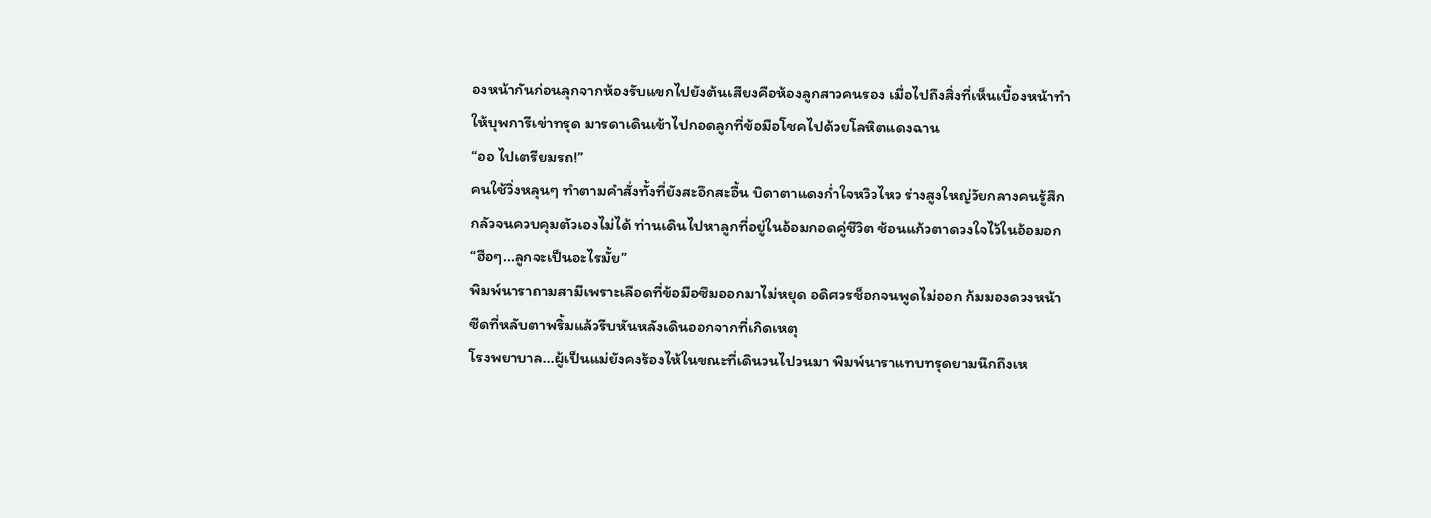องหน้ากันก่อนลุกจากห้องรับแขกไปยังต้นเสียงคือห้องลูกสาวคนรอง เมื่อไปถึงสิ่งที่เห็นเบื้องหน้าทำให้บุพการีเข่าทรุด มารดาเดินเข้าไปกอดลูกที่ข้อมือโชคไปด้วยโลหิตแดงฉาน
“ออ ไปเตรียมรถ!”
คนใช้วิ่งหลุนๆ ทำตามคำสั่งทั้งที่ยังสะอึกสะอื้น บิดาตาแดงก่ำใจหวิวไหว ร่างสูงใหญ่วัยกลางคนรู้สึกกลัวจนควบคุมตัวเองไม่ได้ ท่านเดินไปหาลูกที่อยู่ในอ้อมกอดคู่ชีวิต ช้อนแก้วตาดวงใจไว้ในอ้อมอก
“ฮือๆ...ลูกจะเป็นอะไรมั้ย”
พิมพ์นาราถามสามีเพราะเลือดที่ข้อมือซึมออกมาไม่หยุด อดิศวรช็อกจนพูดไม่ออก ก้มมองดวงหน้าซีดที่หลับตาพริ้มแล้วรีบหันหลังเดินออกจากที่เกิดเหตุ
โรงพยาบาล...ผู้เป็นแม่ยังคงร้องไห้ในขณะที่เดินวนไปวนมา พิมพ์นาราแทบทรุดยามนึกถึงเห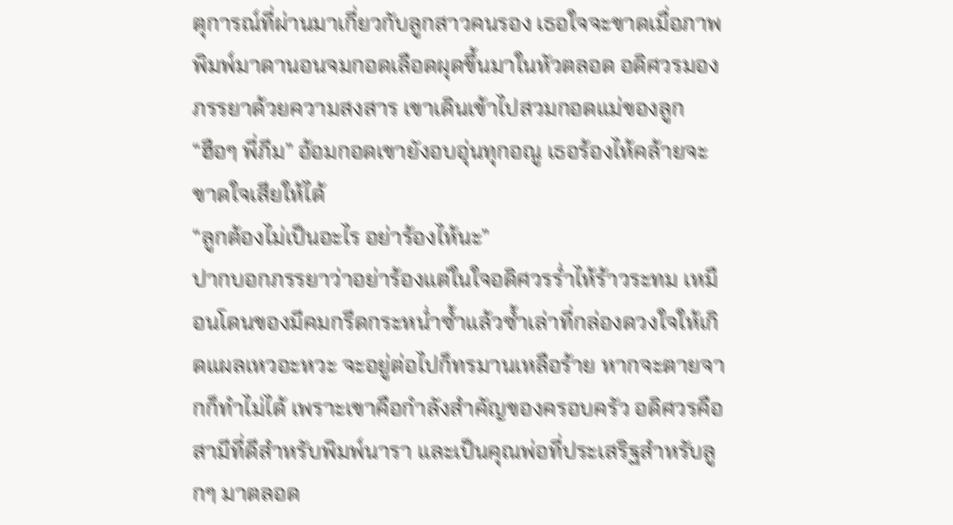ตุการณ์ที่ผ่านมาเกี่ยวกับลูกสาวคนรอง เธอใจจะขาดเมื่อภาพพิมพ์มาดานอนจมกอดเลือดผุดขึ้นมาในหัวตลอด อดิศวรมองภรรยาด้วยความสงสาร เขาเดินเข้าไปสวมกอดแม่ของลูก
“ฮือๆ พี่ภีม” อ้อมกอดเขายังอบอุ่นทุกอณู เธอร้องไห้คล้ายจะขาดใจเสียให้ได้
“ลูกต้องไม่เป็นอะไร อย่าร้องไห้นะ”
ปากบอกภรรยาว่าอย่าร้องแต่ในใจอดิศวรร่ำไห้ร้าวระทม เหมือนโดนของมีคมกรีดกระหน่ำซ้ำแล้วซ้ำเล่าที่กล่องดวงใจให้เกิดแผลเหวอะหวะ จะอยู่ต่อไปก็ทรมานเหลือร้าย หากจะตายจากก็ทำไม่ได้ เพราะเขาคือกำลังสำคัญของครอบครัว อดิศวรคือสามีที่ดีสำหรับพิมพ์นารา และเป็นคุณพ่อที่ประเสริฐสำหรับลูกๆ มาตลอด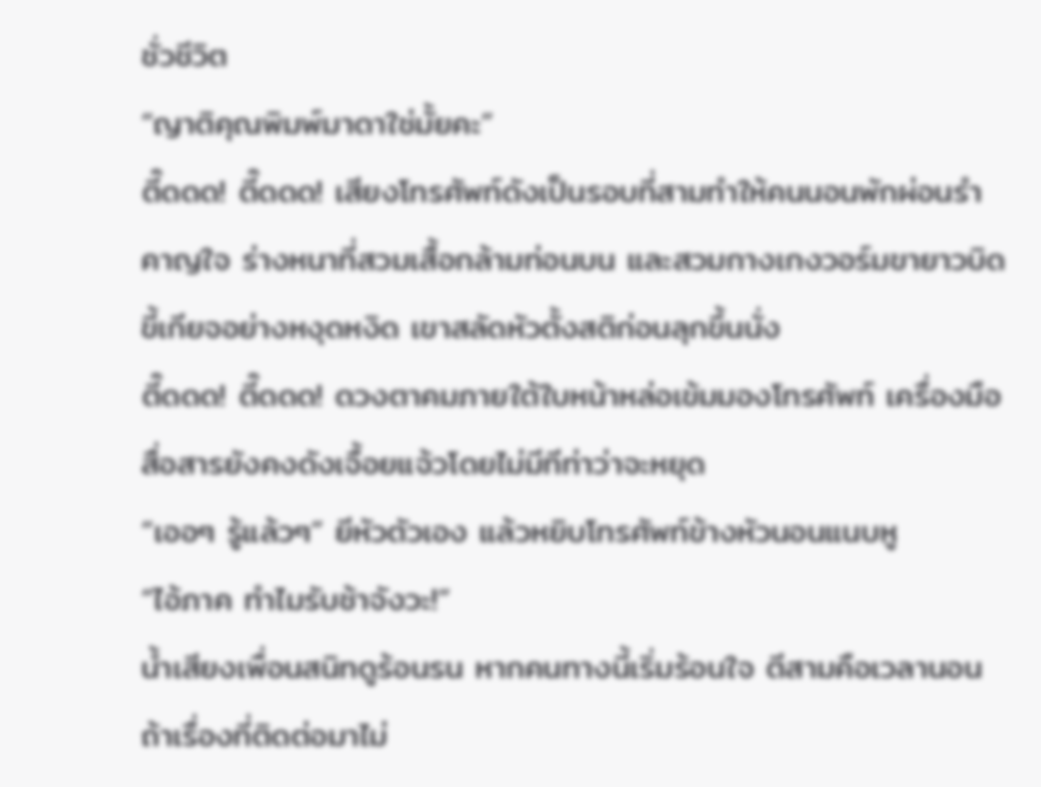ชั่วชีวิต
“ญาติคุณพิมพ์มาดาใช่มั้ยคะ”
ตี๊ดดด! ตี๊ดดด! เสียงโทรศัพท์ดังเป็นรอบที่สามทำให้คนนอนพักผ่อนรำคาญใจ ร่างหนาที่สวมเสื้อกล้ามท่อนบน และสวมกางเกงวอร์มขายาวบิดขี้เกียจอย่างหงุดหงิด เขาสลัดหัวตั้งสติก่อนลุกขึ้นนั่ง
ตี๊ดดด! ตี๊ดดด! ดวงตาคมภายใต้ใบหน้าหล่อเข้มมองโทรศัพท์ เครื่องมือสื่อสารยังคงดังเจื้อยแจ้วโดยไม่มีทีท่าว่าจะหยุด
“เออๆ รู้แล้วๆ” ยีหัวตัวเอง แล้วหยิบโทรศัพท์ข้างหัวนอนแนบหู
“ไอ้ภาค ทำไมรับช้าจังวะ!”
น้ำเสียงเพื่อนสนิทดูร้อนรน หากคนทางนี้เริ่มร้อนใจ ตีสามคือเวลานอน ถ้าเรื่องที่ติดต่อมาไม่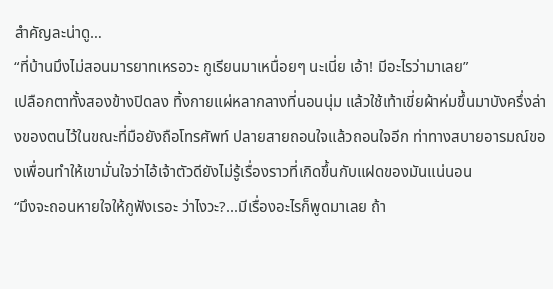สำคัญละน่าดู…
“ที่บ้านมึงไม่สอนมารยาทเหรอวะ กูเรียนมาเหนื่อยๆ นะเนี่ย เอ้า! มีอะไรว่ามาเลย”
เปลือกตาทั้งสองข้างปิดลง ทิ้งกายแผ่หลากลางที่นอนนุ่ม แล้วใช้เท้าเขี่ยผ้าห่มขึ้นมาบังครึ่งล่างของตนไว้ในขณะที่มือยังถือโทรศัพท์ ปลายสายถอนใจแล้วถอนใจอีก ท่าทางสบายอารมณ์ของเพื่อนทำให้เขามั่นใจว่าไอ้เจ้าตัวดียังไม่รู้เรื่องราวที่เกิดขึ้นกับแฝดของมันแน่นอน
“มึงจะถอนหายใจให้กูฟังเรอะ ว่าไงวะ?...มีเรื่องอะไรก็พูดมาเลย ถ้า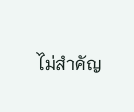ไม่สำคัญ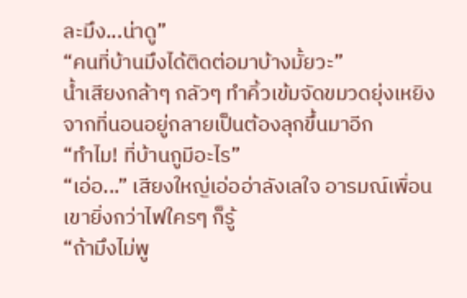ละมึง...น่าดู”
“คนที่บ้านมึงได้ติดต่อมาบ้างมั้ยวะ”
น้ำเสียงกล้าๆ กลัวๆ ทำคิ้วเข้มจัดขมวดยุ่งเหยิง จากที่นอนอยู่กลายเป็นต้องลุกขึ้นมาอีก
“ทำไม! ที่บ้านกูมีอะไร”
“เอ่อ...” เสียงใหญ่เอ่ออ่าลังเลใจ อารมณ์เพื่อนเขายิ่งกว่าไฟใครๆ ก็รู้
“ถ้ามึงไม่พู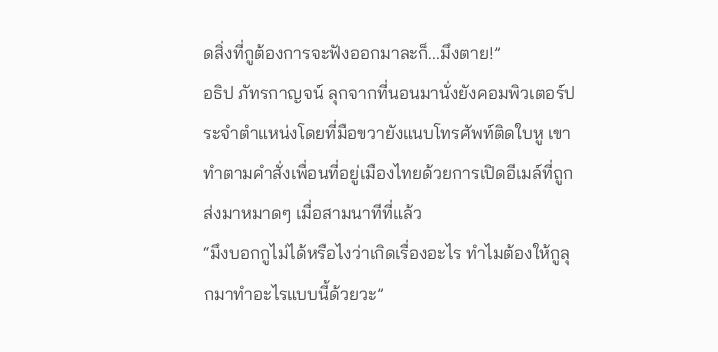ดสิ่งที่กูต้องการจะฟังออกมาละก็...มึงตาย!”
อธิป ภัทรกาญจน์ ลุกจากที่นอนมานั่งยังคอมพิวเตอร์ประจำตำแหน่งโดยที่มือขวายังแนบโทรศัพท์ติดใบหู เขาทำตามคำสั่งเพื่อนที่อยู่เมืองไทยด้วยการเปิดอีเมล์ที่ถูกส่งมาหมาดๆ เมื่อสามนาทีที่แล้ว
“มึงบอกกูไม่ได้หรือไงว่าเกิดเรื่องอะไร ทำไมต้องให้กูลุกมาทำอะไรแบบนี้ด้วยวะ”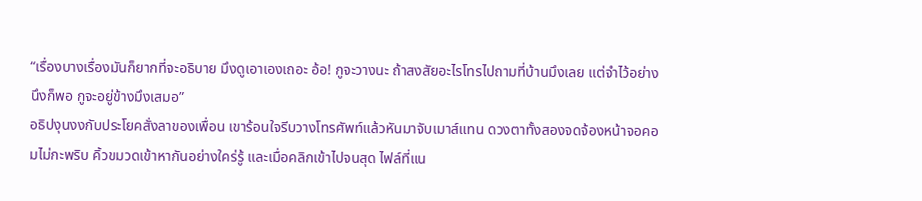“เรื่องบางเรื่องมันก็ยากที่จะอธิบาย มึงดูเอาเองเถอะ อ้อ! กูจะวางนะ ถ้าสงสัยอะไรโทรไปถามที่บ้านมึงเลย แต่จำไว้อย่างนึงก็พอ กูจะอยู่ข้างมึงเสมอ”
อธิปงุนงงกับประโยคสั่งลาของเพื่อน เขาร้อนใจรีบวางโทรศัพท์แล้วหันมาจับเมาส์แทน ดวงตาทั้งสองจดจ้องหน้าจอคอมไม่กะพริบ คิ้วขมวดเข้าหากันอย่างใคร่รู้ และเมื่อคลิกเข้าไปจนสุด ไฟล์ที่แน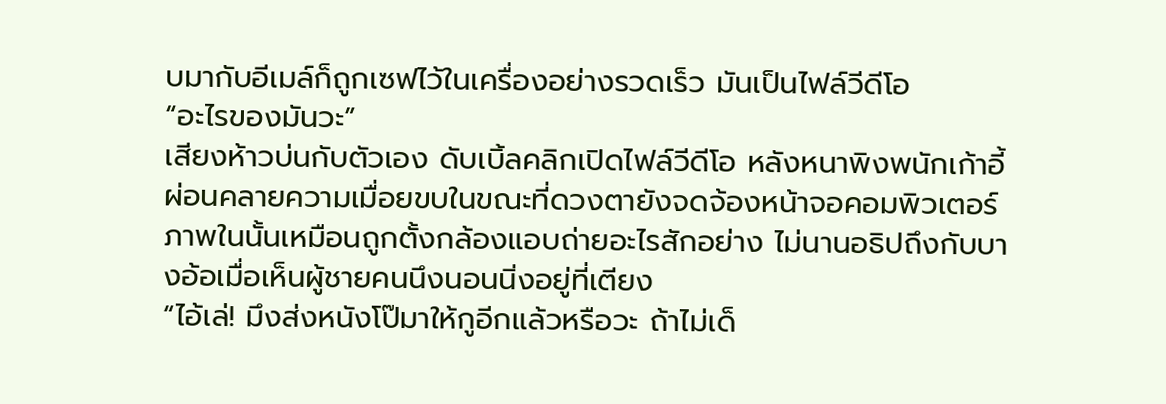บมากับอีเมล์ก็ถูกเซฟไว้ในเครื่องอย่างรวดเร็ว มันเป็นไฟล์วีดีโอ
“อะไรของมันวะ”
เสียงห้าวบ่นกับตัวเอง ดับเบิ้ลคลิกเปิดไฟล์วีดีโอ หลังหนาพิงพนักเก้าอี้ผ่อนคลายความเมื่อยขบในขณะที่ดวงตายังจดจ้องหน้าจอคอมพิวเตอร์ ภาพในนั้นเหมือนถูกตั้งกล้องแอบถ่ายอะไรสักอย่าง ไม่นานอธิปถึงกับบางอ้อเมื่อเห็นผู้ชายคนนึงนอนนิ่งอยู่ที่เตียง
“ไอ้เล่! มึงส่งหนังโป๊มาให้กูอีกแล้วหรือวะ ถ้าไม่เด็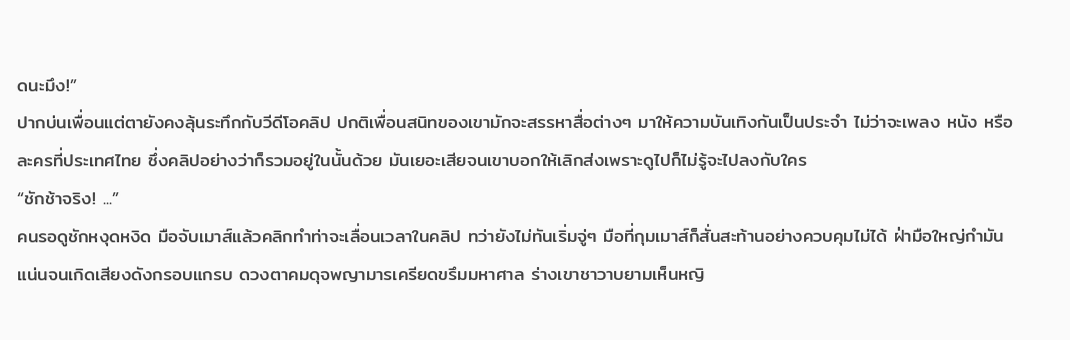ดนะมึง!”
ปากบ่นเพื่อนแต่ตายังคงลุ้นระทึกกับวีดีโอคลิป ปกติเพื่อนสนิทของเขามักจะสรรหาสื่อต่างๆ มาให้ความบันเทิงกันเป็นประจำ ไม่ว่าจะเพลง หนัง หรือละครที่ประเทศไทย ซึ่งคลิปอย่างว่าก็รวมอยู่ในนั้นด้วย มันเยอะเสียจนเขาบอกให้เลิกส่งเพราะดูไปก็ไม่รู้จะไปลงกับใคร
“ชักช้าจริง! ...”
คนรอดูชักหงุดหงิด มือจับเมาส์แล้วคลิกทำท่าจะเลื่อนเวลาในคลิป ทว่ายังไม่ทันเริ่มจู่ๆ มือที่กุมเมาส์ก็สั่นสะท้านอย่างควบคุมไม่ได้ ฝ่ามือใหญ่กำมันแน่นจนเกิดเสียงดังกรอบแกรบ ดวงตาคมดุจพญามารเครียดขรึมมหาศาล ร่างเขาชาวาบยามเห็นหญิ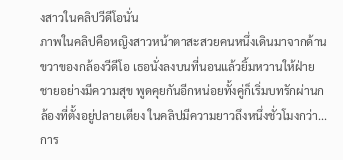งสาวในคลิปวีดีโอนั่น
ภาพในคลิปคือหญิงสาวหน้าตาสะสวยคนหนึ่งเดินมาจากด้านขวาของกล้องวีดีโอ เธอนั่งลงบนที่นอนแล้วยิ้มหวานให้ฝ่ายชายอย่างมีความสุข พูดคุยกันอีกหน่อยทั้งคู่ก็เริ่มบทรักผ่านกล้องที่ตั้งอยู่ปลายเตียง ในคลิปมีความยาวถึงหนึ่งชั่วโมงกว่า...การ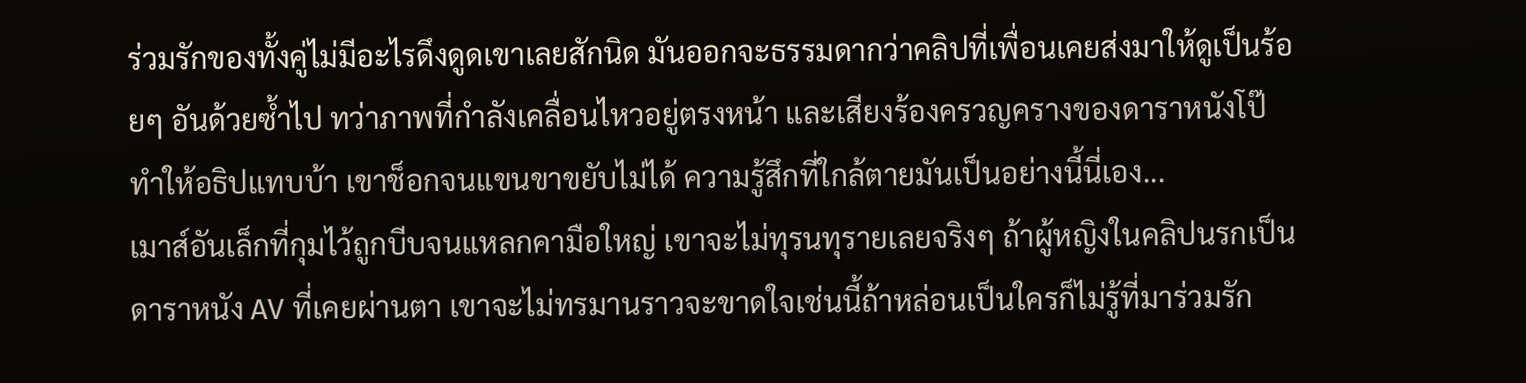ร่วมรักของทั้งคู่ไม่มีอะไรดึงดูดเขาเลยสักนิด มันออกจะธรรมดากว่าคลิปที่เพื่อนเคยส่งมาให้ดูเป็นร้อยๆ อันด้วยซ้ำไป ทว่าภาพที่กำลังเคลื่อนไหวอยู่ตรงหน้า และเสียงร้องครวญครางของดาราหนังโป๊ทำให้อธิปแทบบ้า เขาช็อกจนแขนขาขยับไม่ได้ ความรู้สึกที่ใกล้ตายมันเป็นอย่างนี้นี่เอง...
เมาส์อันเล็กที่กุมไว้ถูกบีบจนแหลกคามือใหญ่ เขาจะไม่ทุรนทุรายเลยจริงๆ ถ้าผู้หญิงในคลิปนรกเป็นดาราหนัง AV ที่เคยผ่านตา เขาจะไม่ทรมานราวจะขาดใจเช่นนี้ถ้าหล่อนเป็นใครก็ไม่รู้ที่มาร่วมรัก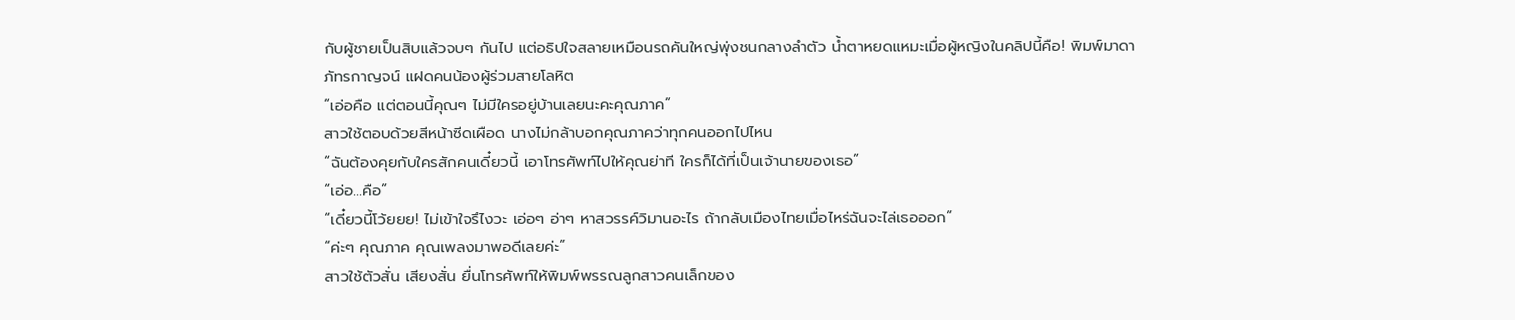กับผู้ชายเป็นสิบแล้วจบๆ กันไป แต่อธิปใจสลายเหมือนรถคันใหญ่พุ่งชนกลางลำตัว น้ำตาหยดแหมะเมื่อผู้หญิงในคลิปนี้คือ! พิมพ์มาดา ภัทรกาญจน์ แฝดคนน้องผู้ร่วมสายโลหิต
“เอ่อคือ แต่ตอนนี้คุณๆ ไม่มีใครอยู่บ้านเลยนะคะคุณภาค”
สาวใช้ตอบด้วยสีหน้าซีดเผือด นางไม่กล้าบอกคุณภาคว่าทุกคนออกไปไหน
“ฉันต้องคุยกับใครสักคนเดี๋ยวนี้ เอาโทรศัพท์ไปให้คุณย่าที ใครก็ได้ที่เป็นเจ้านายของเธอ”
“เอ่อ...คือ”
“เดี๋ยวนี้โว้ยยย! ไม่เข้าใจรึไงวะ เอ่อๆ อ่าๆ หาสวรรค์วิมานอะไร ถ้ากลับเมืองไทยเมื่อไหร่ฉันจะไล่เธอออก”
“ค่ะๆ คุณภาค คุณเพลงมาพอดีเลยค่ะ”
สาวใช้ตัวสั่น เสียงสั่น ยื่นโทรศัพท์ให้พิมพ์พรรณลูกสาวคนเล็กของ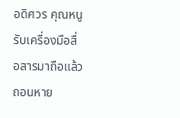อดิศวร คุณหนูรับเครื่องมือสื่อสารมาถือแล้วถอนหาย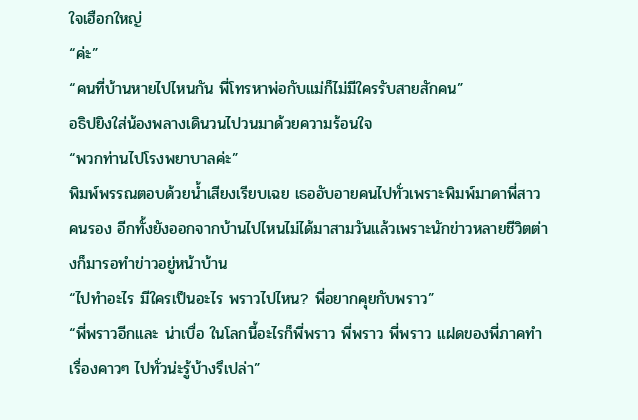ใจเฮือกใหญ่
“ค่ะ”
“คนที่บ้านหายไปไหนกัน พี่โทรหาพ่อกับแม่ก็ไม่มีใครรับสายสักคน”
อธิปยิงใส่น้องพลางเดินวนไปวนมาด้วยความร้อนใจ
“พวกท่านไปโรงพยาบาลค่ะ”
พิมพ์พรรณตอบด้วยน้ำเสียงเรียบเฉย เธออับอายคนไปทั่วเพราะพิมพ์มาดาพี่สาวคนรอง อีกทั้งยังออกจากบ้านไปไหนไม่ได้มาสามวันแล้วเพราะนักข่าวหลายชีวิตต่างก็มารอทำข่าวอยู่หน้าบ้าน
“ไปทำอะไร มีใครเป็นอะไร พราวไปไหน? พี่อยากคุยกับพราว”
“พี่พราวอีกและ น่าเบื่อ ในโลกนี้อะไรก็พี่พราว พี่พราว พี่พราว แฝดของพี่ภาคทำเรื่องคาวๆ ไปทั่วน่ะรู้บ้างรึเปล่า”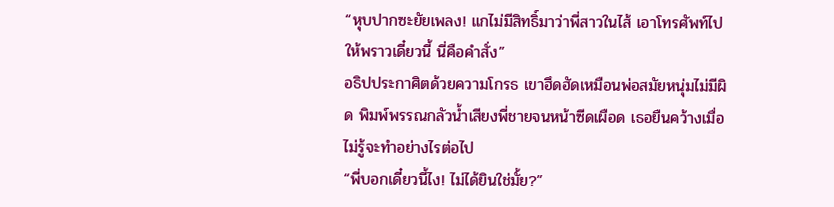“หุบปากซะยัยเพลง! แกไม่มีสิทธิ์มาว่าพี่สาวในไส้ เอาโทรศัพท์ไปให้พราวเดี๋ยวนี้ นี่คือคำสั่ง”
อธิปประกาศิตด้วยความโกรธ เขาฮึดฮัดเหมือนพ่อสมัยหนุ่มไม่มีผิด พิมพ์พรรณกลัวน้ำเสียงพี่ชายจนหน้าซีดเผือด เธอยืนคว้างเมื่อไม่รู้จะทำอย่างไรต่อไป
“พี่บอกเดี๋ยวนี้ไง! ไม่ได้ยินใช่มั้ย?”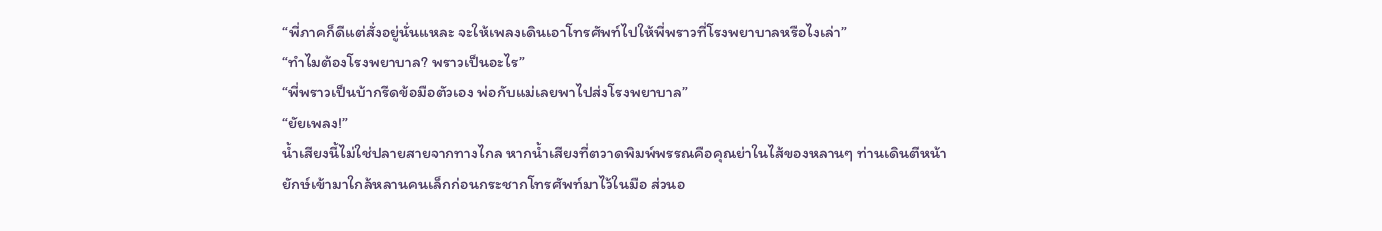“พี่ภาคก็ดีแต่สั่งอยู่นั่นแหละ จะให้เพลงเดินเอาโทรศัพท์ไปให้พี่พราวที่โรงพยาบาลหรือไงเล่า”
“ทำไมต้องโรงพยาบาล? พราวเป็นอะไร”
“พี่พราวเป็นบ้ากรีดข้อมือตัวเอง พ่อกับแม่เลยพาไปส่งโรงพยาบาล”
“ยัยเพลง!”
น้ำเสียงนี้ไม่ใช่ปลายสายจากทางไกล หากน้ำเสียงที่ตวาดพิมพ์พรรณคือคุณย่าในไส้ของหลานๆ ท่านเดินตีหน้ายักษ์เข้ามาใกล้หลานคนเล็กก่อนกระชากโทรศัพท์มาไว้ในมือ ส่วนอ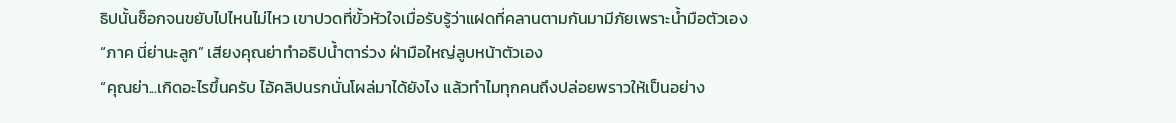ธิปนั้นช็อกจนขยับไปไหนไม่ไหว เขาปวดที่ขั้วหัวใจเมื่อรับรู้ว่าแฝดที่คลานตามกันมามีภัยเพราะน้ำมือตัวเอง
“ภาค นี่ย่านะลูก” เสียงคุณย่าทำอธิปน้ำตาร่วง ฝ่ามือใหญ่ลูบหน้าตัวเอง
“คุณย่า...เกิดอะไรขึ้นครับ ไอ้คลิปนรกนั่นโผล่มาได้ยังไง แล้วทำไมทุกคนถึงปล่อยพราวให้เป็นอย่าง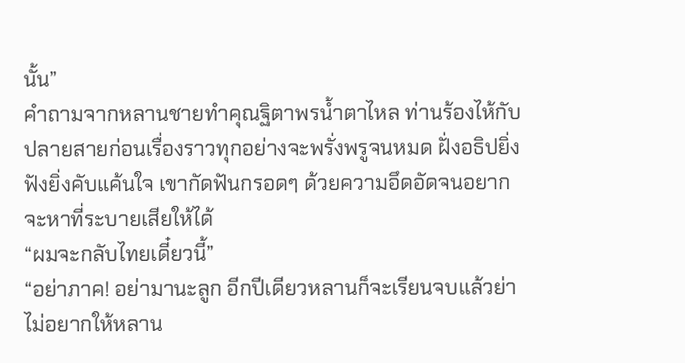นั้น”
คำถามจากหลานชายทำคุณฐิตาพรน้ำตาไหล ท่านร้องไห้กับปลายสายก่อนเรื่องราวทุกอย่างจะพรั่งพรูจนหมด ฝั่งอธิปยิ่งฟังยิ่งคับแค้นใจ เขากัดฟันกรอดๆ ด้วยความอึดอัดจนอยากจะหาที่ระบายเสียให้ได้
“ผมจะกลับไทยเดี๋ยวนี้”
“อย่าภาค! อย่ามานะลูก อีกปีเดียวหลานก็จะเรียนจบแล้วย่าไม่อยากให้หลาน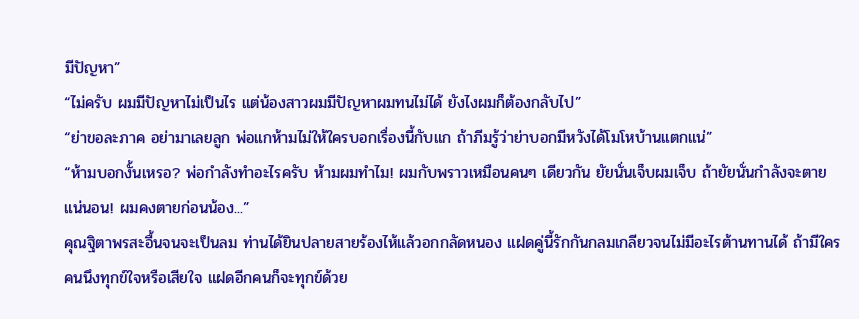มีปัญหา”
“ไม่ครับ ผมมีปัญหาไม่เป็นไร แต่น้องสาวผมมีปัญหาผมทนไม่ได้ ยังไงผมก็ต้องกลับไป”
“ย่าขอละภาค อย่ามาเลยลูก พ่อแกห้ามไม่ให้ใครบอกเรื่องนี้กับแก ถ้าภีมรู้ว่าย่าบอกมีหวังได้โมโหบ้านแตกแน่”
“ห้ามบอกงั้นเหรอ? พ่อกำลังทำอะไรครับ ห้ามผมทำไม! ผมกับพราวเหมือนคนๆ เดียวกัน ยัยนั่นเจ็บผมเจ็บ ถ้ายัยนั่นกำลังจะตาย แน่นอน! ผมคงตายก่อนน้อง...”
คุณฐิตาพรสะอื้นจนจะเป็นลม ท่านได้ยินปลายสายร้องไห้แล้วอกกลัดหนอง แฝดคู่นี้รักกันกลมเกลียวจนไม่มีอะไรต้านทานได้ ถ้ามีใครคนนึงทุกข์ใจหรือเสียใจ แฝดอีกคนก็จะทุกข์ด้วย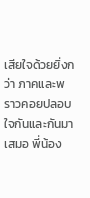เสียใจด้วยยิ่งกว่า ภาคและพราวคอยปลอบใจกันและกันมาเสมอ พี่น้อง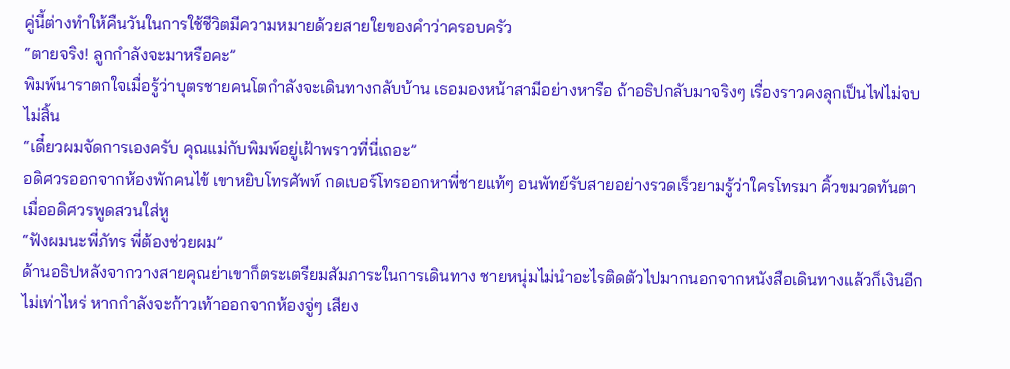คู่นี้ต่างทำให้คืนวันในการใช้ชีวิตมีความหมายด้วยสายใยของคำว่าครอบครัว
“ตายจริง! ลูกกำลังจะมาหรือคะ”
พิมพ์นาราตกใจเมื่อรู้ว่าบุตรชายคนโตกำลังจะเดินทางกลับบ้าน เธอมองหน้าสามีอย่างหารือ ถ้าอธิปกลับมาจริงๆ เรื่องราวคงลุกเป็นไฟไม่จบไม่สิ้น
“เดี๋ยวผมจัดการเองครับ คุณแม่กับพิมพ์อยู่เฝ้าพราวที่นี่เถอะ”
อดิศวรออกจากห้องพักคนไข้ เขาหยิบโทรศัพท์ กดเบอร์โทรออกหาพี่ชายแท้ๆ อนพัทย์รับสายอย่างรวดเร็วยามรู้ว่าใครโทรมา คิ้วขมวดทันตาเมื่ออดิศวรพูดสวนใส่หู
“ฟังผมนะพี่ภัทร พี่ต้องช่วยผม”
ด้านอธิปหลังจากวางสายคุณย่าเขาก็ตระเตรียมสัมภาระในการเดินทาง ชายหนุ่มไม่นำอะไรติดตัวไปมากนอกจากหนังสือเดินทางแล้วก็เงินอีกไม่เท่าไหร่ หากกำลังจะก้าวเท้าออกจากห้องจู่ๆ เสียง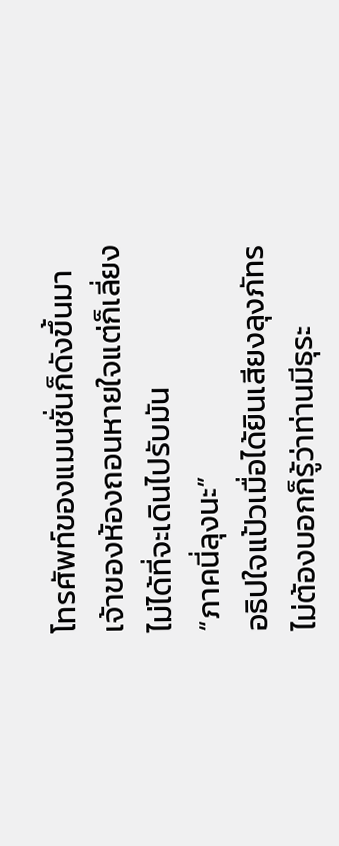โทรศัพท์ของแมนชั่นก็ดังขึ้นมา เจ้าของห้องถอนหายใจแต่ก็เลี่ยงไม่ได้ที่จะเดินไปรับมัน
“ภาคนี่ลุงนะ”
อธิปใจแป้วเมื่อได้ยินเสียงลุงภัทร ไม่ต้องบอกก็รู้ว่าท่านมีธุระ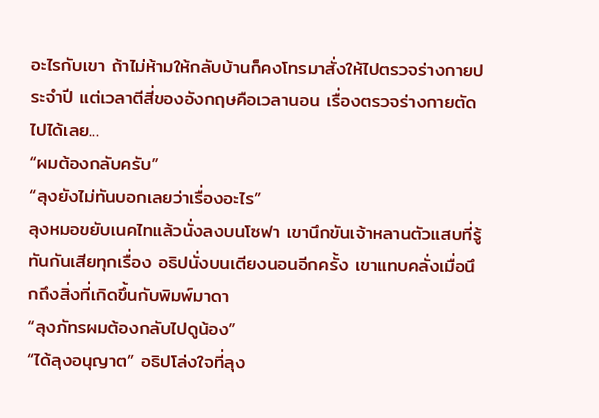อะไรกับเขา ถ้าไม่ห้ามให้กลับบ้านก็คงโทรมาสั่งให้ไปตรวจร่างกายประจำปี แต่เวลาตีสี่ของอังกฤษคือเวลานอน เรื่องตรวจร่างกายตัดไปได้เลย...
“ผมต้องกลับครับ”
“ลุงยังไม่ทันบอกเลยว่าเรื่องอะไร”
ลุงหมอขยับเนคไทแล้วนั่งลงบนโซฟา เขานึกขันเจ้าหลานตัวแสบที่รู้ทันกันเสียทุกเรื่อง อธิปนั่งบนเตียงนอนอีกครั้ง เขาแทบคลั่งเมื่อนึกถึงสิ่งที่เกิดขึ้นกับพิมพ์มาดา
“ลุงภัทรผมต้องกลับไปดูน้อง”
“ได้ลุงอนุญาต” อธิปโล่งใจที่ลุง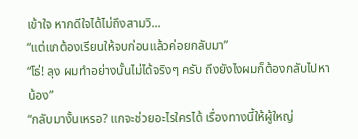เข้าใจ หากดีใจได้ไม่ถึงสามวิ...
“แต่แกต้องเรียนให้จบก่อนแล้วค่อยกลับมา”
“โธ่! ลุง ผมทำอย่างนั้นไม่ได้จริงๆ ครับ ถึงยังไงผมก็ต้องกลับไปหาน้อง”
“กลับมางั้นเหรอ? แกจะช่วยอะไรใครได้ เรื่องทางนี้ให้ผู้ใหญ่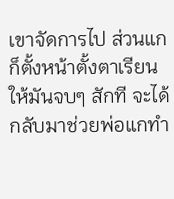เขาจัดการไป ส่วนแกก็ตั้งหน้าตั้งตาเรียนให้มันจบๆ สักที จะได้กลับมาช่วยพ่อแกทำ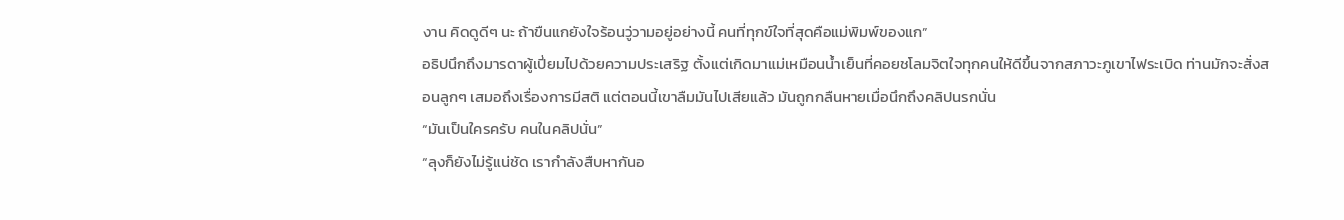งาน คิดดูดีๆ นะ ถ้าขืนแกยังใจร้อนวู่วามอยู่อย่างนี้ คนที่ทุกข์ใจที่สุดคือแม่พิมพ์ของแก”
อธิปนึกถึงมารดาผู้เปี่ยมไปด้วยความประเสริฐ ตั้งแต่เกิดมาแม่เหมือนน้ำเย็นที่คอยชโลมจิตใจทุกคนให้ดีขึ้นจากสภาวะภูเขาไฟระเบิด ท่านมักจะสั่งสอนลูกๆ เสมอถึงเรื่องการมีสติ แต่ตอนนี้เขาลืมมันไปเสียแล้ว มันถูกกลืนหายเมื่อนึกถึงคลิปนรกนั่น
“มันเป็นใครครับ คนในคลิปนั่น”
“ลุงก็ยังไม่รู้แน่ชัด เรากำลังสืบหากันอ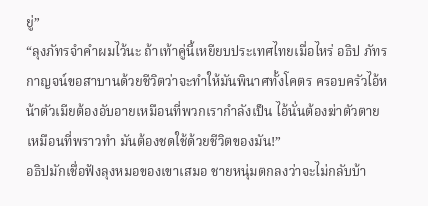ยู่”
“ลุงภัทรจำคำผมไว้นะ ถ้าเท้าคู่นี้เหยียบประเทศไทยเมื่อไหร่ อธิป ภัทรกาญจน์ขอสาบานด้วยชีวิตว่าจะทำให้มันพินาศทั้งโคตร ครอบครัวไอ้หน้าตัวเมียต้องอับอายเหมือนที่พวกเรากำลังเป็น ไอ้นั่นต้องฆ่าตัวตายเหมือนที่พราวทำ มันต้องชดใช้ด้วยชีวิตของมัน!”
อธิปมักเชื่อฟังลุงหมอของเขาเสมอ ชายหนุ่มตกลงว่าจะไม่กลับบ้า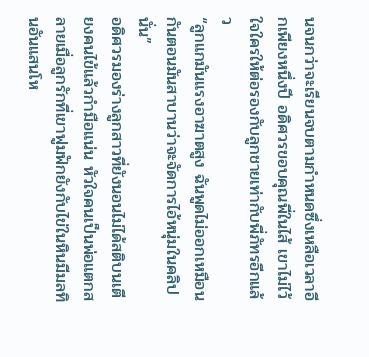นจนกว่าจะเรียนจบตามกำหนดซึ่งเหลือเวลาอีกเพียงหนึ่งปี อดิศวรขอบคุณพี่ในไส้ เขาไม่ไว้ใจใครให้ต่อรองกับลูกชายเท่ากับพี่ภัทรอีกแล้ว
“ลูกแกมันแรงอาฆาตสูง ฉันพูดไม่ออกเหมือนกันตอนมันสาบานว่าจะจัดการไอ้หนุ่มในคลิปนั่น”
อดิศวรมองร่างลูกสาวที่ยังนอนไม่ได้สติบนเตียงคนไข้แล้วกำมือแน่น หัวใจคนเป็นพ่อแตกสลายเมื่อลูกรักที่เขาฟูมฟักยังกับไข่ในหินมีมลทินอันแสนโห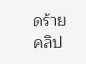ดร้าย คลิป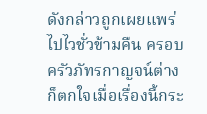ดังกล่าวถูกเผยแพร่ไปไวชั่วข้ามคืน ครอบครัวภัทรกาญจน์ต่างก็ตกใจเมื่อเรื่องนี้กระ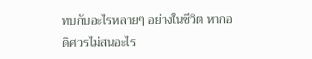ทบกับอะไรหลายๆ อย่างในชีวิต หากอดิศวรไม่สนอะไร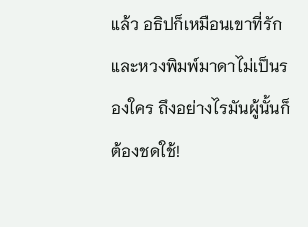แล้ว อธิปก็เหมือนเขาที่รักและหวงพิมพ์มาดาไม่เป็นรองใคร ถึงอย่างไรมันผู้นั้นก็ต้องชดใช้!